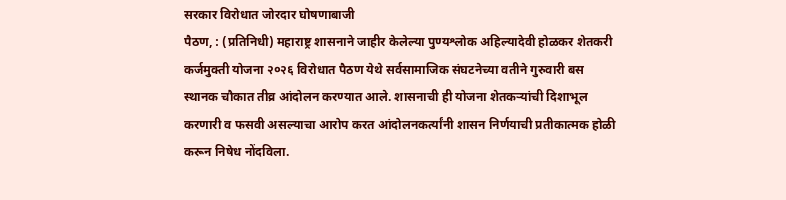सरकार विरोधात जोरदार घोषणाबाजी
पैठण, : (प्रतिनिधी) महाराष्ट्र शासनाने जाहीर केलेल्या पुण्यश्लोक अहिल्यादेवी होळकर शेतकरी कर्जमुक्ती योजना २०२६ विरोधात पैठण येथे सर्वसामाजिक संघटनेच्या वतीने गुरुवारी बस स्थानक चौकात तीव्र आंदोलन करण्यात आले. शासनाची ही योजना शेतकऱ्यांची दिशाभूल करणारी व फसवी असल्याचा आरोप करत आंदोलनकर्त्यांनी शासन निर्णयाची प्रतीकात्मक होळी करून निषेध नोंदविला.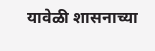यावेळी शासनाच्या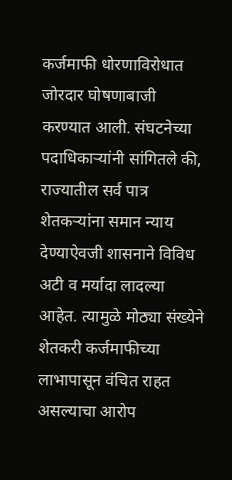कर्जमाफी धोरणाविरोधात जोरदार घोषणाबाजी करण्यात आली. संघटनेच्या पदाधिकाऱ्यांनी सांगितले की, राज्यातील सर्व पात्र शेतकऱ्यांना समान न्याय देण्याऐवजी शासनाने विविध अटी व मर्यादा लादल्या आहेत. त्यामुळे मोठ्या संख्येने शेतकरी कर्जमाफीच्या लाभापासून वंचित राहत असल्याचा आरोप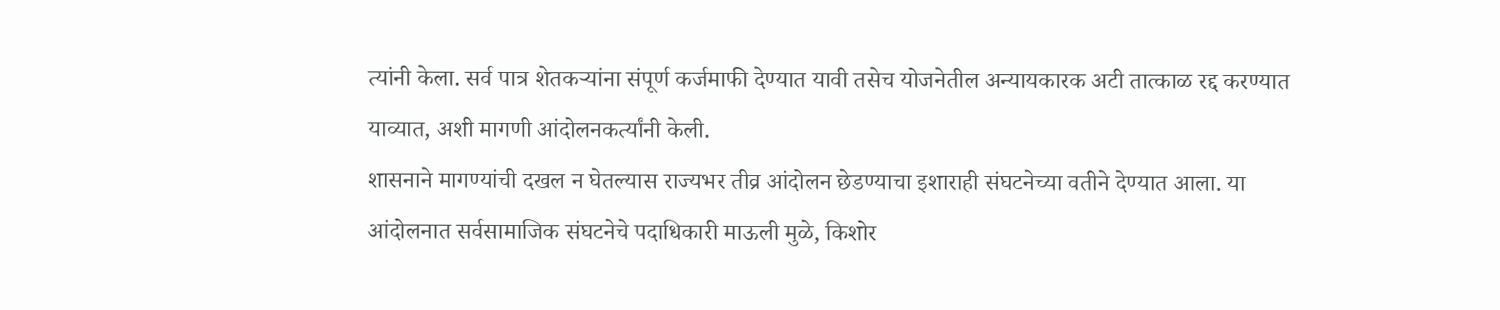त्यांनी केला. सर्व पात्र शेतकऱ्यांना संपूर्ण कर्जमाफी देण्यात यावी तसेच योजनेतील अन्यायकारक अटी तात्काळ रद्द करण्यात याव्यात, अशी मागणी आंदोलनकर्त्यांनी केली.
शासनाने मागण्यांची दखल न घेतल्यास राज्यभर तीव्र आंदोलन छेडण्याचा इशाराही संघटनेच्या वतीने देण्यात आला. या आंदोलनात सर्वसामाजिक संघटनेचे पदाधिकारी माऊली मुळे, किशोर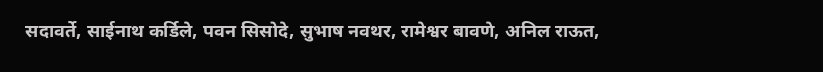सदावर्ते, साईनाथ कर्डिले, पवन सिसोदे, सुभाष नवथर, रामेश्वर बावणे, अनिल राऊत,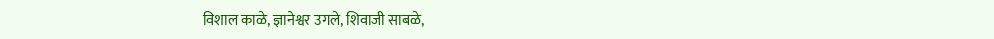विशाल काळे, ज्ञानेश्वर उगले, शिवाजी साबळे,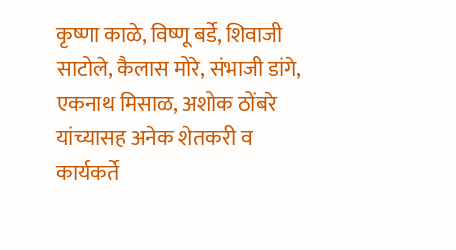कृष्णा काळे, विष्णू बर्डे, शिवाजी साटोले, कैलास मोरे, संभाजी डांगे, एकनाथ मिसाळ, अशोक ठोंबरे यांच्यासह अनेक शेतकरी व कार्यकर्ते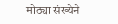मोठ्या संख्येने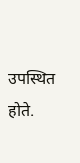उपस्थित होते.